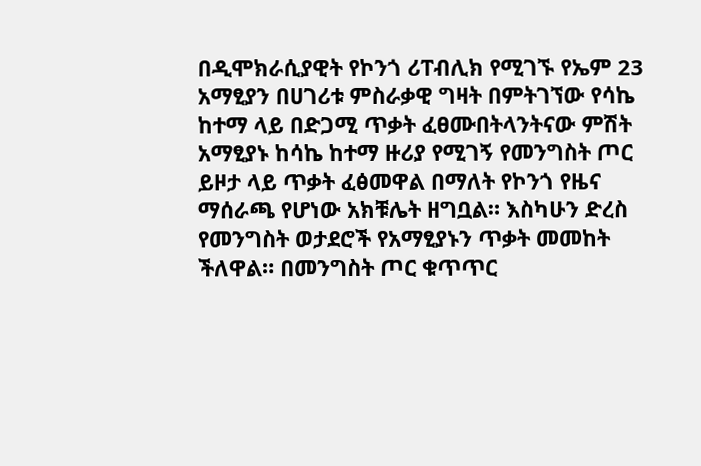በዲሞክራሲያዊት የኮንጎ ሪፐብሊክ የሚገኙ የኤም 23 አማፂያን በሀገሪቱ ምስራቃዊ ግዛት በምትገኘው የሳኬ ከተማ ላይ በድጋሚ ጥቃት ፈፀሙበትላንትናው ምሽት አማፂያኑ ከሳኬ ከተማ ዙሪያ የሚገኝ የመንግስት ጦር ይዞታ ላይ ጥቃት ፈፅመዋል በማለት የኮንጎ የዜና ማሰራጫ የሆነው አክቹሌት ዘግቧል። እስካሁን ድረስ የመንግስት ወታደሮች የአማፂያኑን ጥቃት መመከት ችለዋል። በመንግስት ጦር ቁጥጥር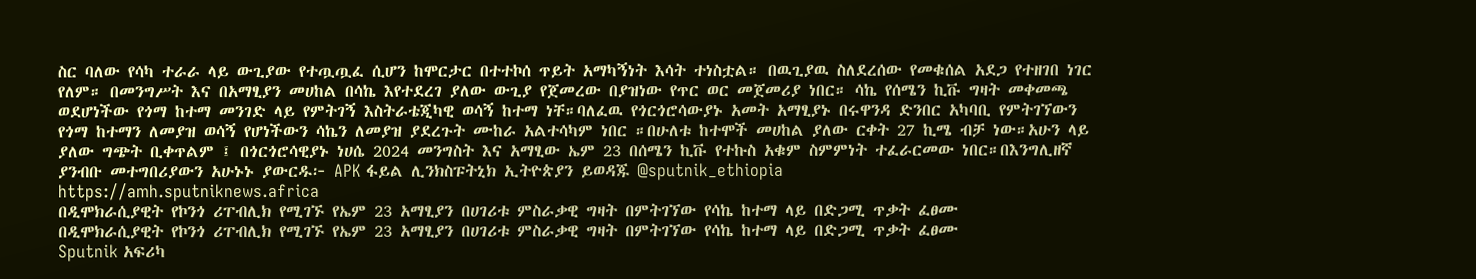ስር ባለው የሳካ ተራራ ላይ ውጊያው የተጧጧፈ ሲሆን ከሞርታር በተተኮሰ ጥይት አማካኝነት እሳት ተነስቷል። በዉጊያዉ ስለደረሰው የመቁሰል አደጋ የተዘገበ ነገር የለም። በመንግሥት እና በአማፂያን መሀከል በሳኬ እየተደረገ ያለው ውጊያ የጀመረው በያዝነው የጥር ወር መጀመሪያ ነበር። ሳኬ የሰሜን ኪቩ ግዛት መቀመጫ ወደሆነችው የጎማ ከተማ መንገድ ላይ የምትገኝ እስትራቴጂካዊ ወሳኝ ከተማ ነቸ።ባለፈዉ የጎርጎሮሳውያኑ አመት አማፂያኑ በሩዋንዳ ድንበር አካባቢ የምትገኘውን የጎማ ከተማን ለመያዝ ወሳኝ የሆነችውን ሳኬን ለመያዝ ያደረጉት ሙከራ አልተሳካም ነበር ።በሁለቱ ከተሞች መሀከል ያለው ርቀት 27 ኪሜ ብቻ ነው።አሁን ላይ ያለው ግጭት ቢቀጥልም ፤ በጎርጎሮሳዊያኑ ነሀሴ 2024 መንግስት እና አማፂው ኤም 23 በሰሜን ኪቩ የተኩስ አቁም ስምምነት ተፈራርመው ነበር።በእንግሊዘኛ ያንብቡ መተግበሪያውን አሁኑኑ ያውርዱ፦ APK ፋይል ሊንክስፑትኒክ ኢትዮጵያን ይወዳጁ @sputnik_ethiopia
https://amh.sputniknews.africa
በዲሞክራሲያዊት የኮንጎ ሪፐብሊክ የሚገኙ የኤም 23 አማፂያን በሀገሪቱ ምስራቃዊ ግዛት በምትገኘው የሳኬ ከተማ ላይ በድጋሚ ጥቃት ፈፀሙ
በዲሞክራሲያዊት የኮንጎ ሪፐብሊክ የሚገኙ የኤም 23 አማፂያን በሀገሪቱ ምስራቃዊ ግዛት በምትገኘው የሳኬ ከተማ ላይ በድጋሚ ጥቃት ፈፀሙ
Sputnik አፍሪካ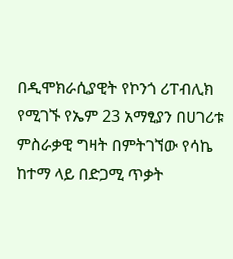በዲሞክራሲያዊት የኮንጎ ሪፐብሊክ የሚገኙ የኤም 23 አማፂያን በሀገሪቱ ምስራቃዊ ግዛት በምትገኘው የሳኬ ከተማ ላይ በድጋሚ ጥቃት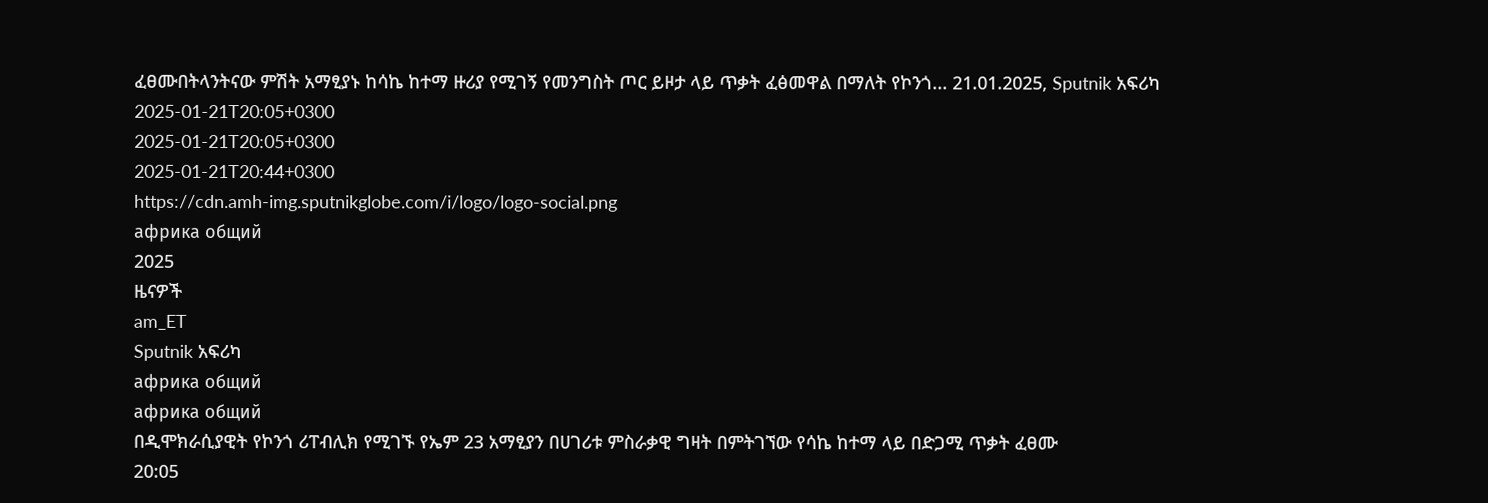ፈፀሙበትላንትናው ምሽት አማፂያኑ ከሳኬ ከተማ ዙሪያ የሚገኝ የመንግስት ጦር ይዞታ ላይ ጥቃት ፈፅመዋል በማለት የኮንጎ... 21.01.2025, Sputnik አፍሪካ
2025-01-21T20:05+0300
2025-01-21T20:05+0300
2025-01-21T20:44+0300
https://cdn.amh-img.sputnikglobe.com/i/logo/logo-social.png
африка общий
2025
ዜናዎች
am_ET
Sputnik አፍሪካ
африка общий
африка общий
በዲሞክራሲያዊት የኮንጎ ሪፐብሊክ የሚገኙ የኤም 23 አማፂያን በሀገሪቱ ምስራቃዊ ግዛት በምትገኘው የሳኬ ከተማ ላይ በድጋሚ ጥቃት ፈፀሙ
20:05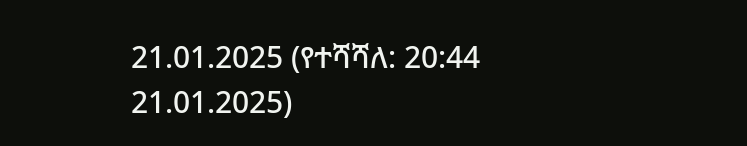21.01.2025 (የተሻሻለ: 20:44 21.01.2025)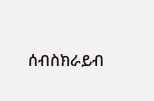ሰብስክራይብ